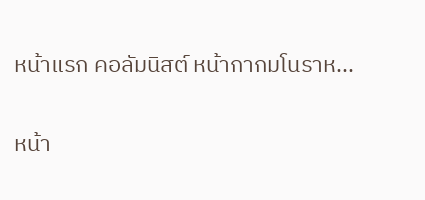หน้าแรก คอลัมนิสต์ หน้ากากมโนราห...

หน้า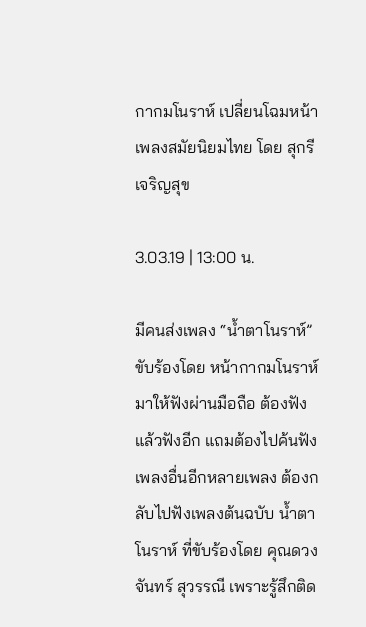กากมโนราห์ เปลี่ยนโฉมหน้า เพลงสมัยนิยมไทย โดย สุกรี เจริญสุข

3.03.19 | 13:00 น.

มีคนส่งเพลง “น้ำตาโนราห์” ขับร้องโดย หน้ากากมโนราห์ มาให้ฟังผ่านมือถือ ต้องฟังแล้วฟังอีก แถมต้องไปค้นฟังเพลงอื่นอีกหลายเพลง ต้องกลับไปฟังเพลงต้นฉบับ น้ำตาโนราห์ ที่ขับร้องโดย คุณดวงจันทร์ สุวรรณี เพราะรู้สึกติด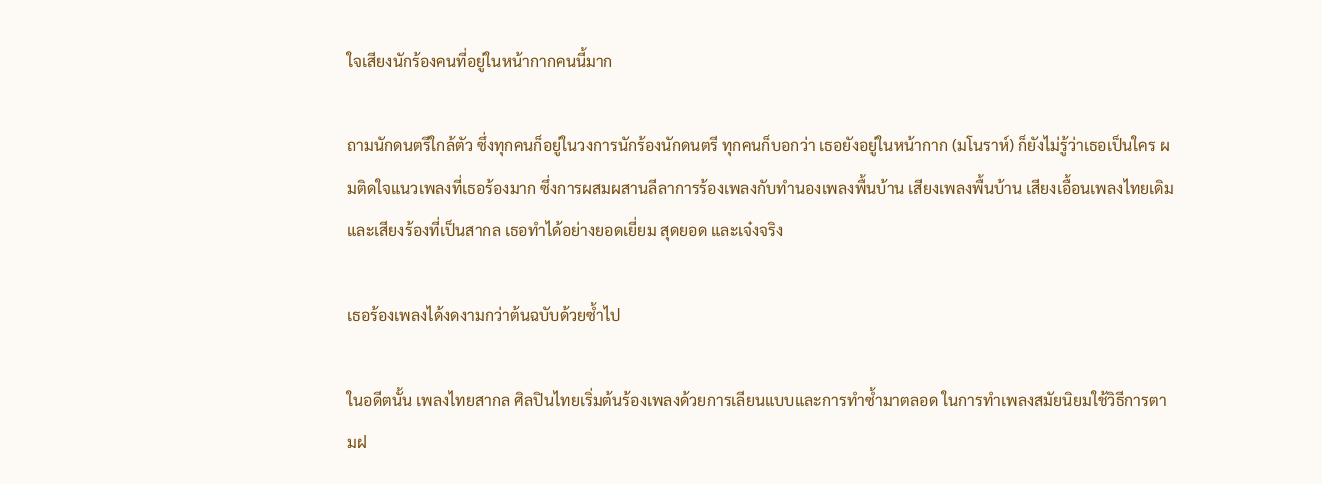ใจเสียงนักร้องคนที่อยู่ในหน้ากากคนนี้มาก

ถามนักดนตรีใกล้ตัว ซึ่งทุกคนก็อยู่ในวงการนักร้องนักดนตรี ทุกคนก็บอกว่า เธอยังอยู่ในหน้ากาก (มโนราห์) ก็ยังไม่รู้ว่าเธอเป็นใคร ผมติดใจแนวเพลงที่เธอร้องมาก ซึ่งการผสมผสานลีลาการร้องเพลงกับทำนองเพลงพื้นบ้าน เสียงเพลงพื้นบ้าน เสียงเอื้อนเพลงไทยเดิม และเสียงร้องที่เป็นสากล เธอทำได้อย่างยอดเยี่ยม สุดยอด และเจ๋งจริง

เธอร้องเพลงได้งดงามกว่าต้นฉบับด้วยซ้ำไป

ในอดีตนั้น เพลงไทยสากล ศิลปินไทยเริ่มต้นร้องเพลงด้วยการเลียนแบบและการทำซ้ำมาตลอด ในการทำเพลงสมัยนิยมใช้วิธีการตามฝ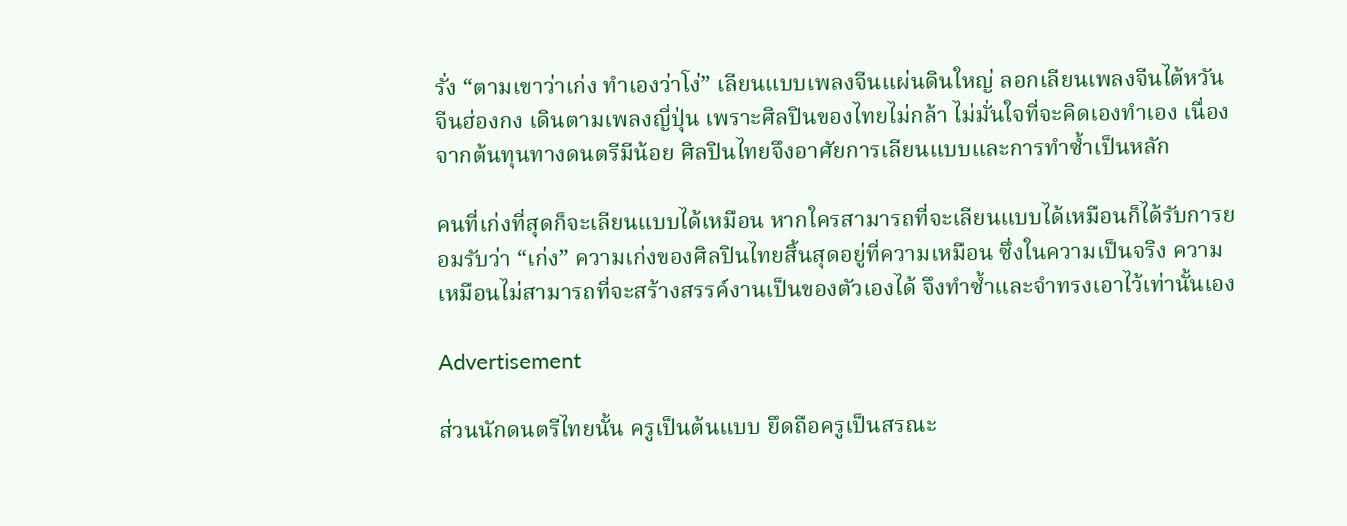รั่ง “ตามเขาว่าเก่ง ทำเองว่าโง่” เลียนแบบเพลงจีนแผ่นดินใหญ่ ลอกเลียนเพลงจีนไต้หวัน จีนฮ่องกง เดินตามเพลงญี่ปุ่น เพราะศิลปินของไทยไม่กล้า ไม่มั่นใจที่จะคิดเองทำเอง เนื่องจากต้นทุนทางดนตรีมีน้อย ศิลปินไทยจึงอาศัยการเลียนแบบและการทำซ้ำเป็นหลัก

คนที่เก่งที่สุดก็จะเลียนแบบได้เหมือน หากใครสามารถที่จะเลียนแบบได้เหมือนก็ได้รับการยอมรับว่า “เก่ง” ความเก่งของศิลปินไทยสิ้นสุดอยู่ที่ความเหมือน ซึ่งในความเป็นจริง ความเหมือนไม่สามารถที่จะสร้างสรรค์งานเป็นของตัวเองได้ จึงทำซ้ำและจำทรงเอาไว้เท่านั้นเอง

Advertisement

ส่วนนักดนตรีไทยนั้น ครูเป็นต้นแบบ ยึดถือครูเป็นสรณะ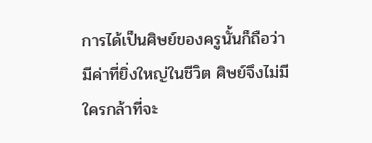การได้เป็นศิษย์ของครูนั้นก็ถือว่ามีค่าที่ยิ่งใหญ่ในชีวิต ศิษย์จึงไม่มีใครกล้าที่จะ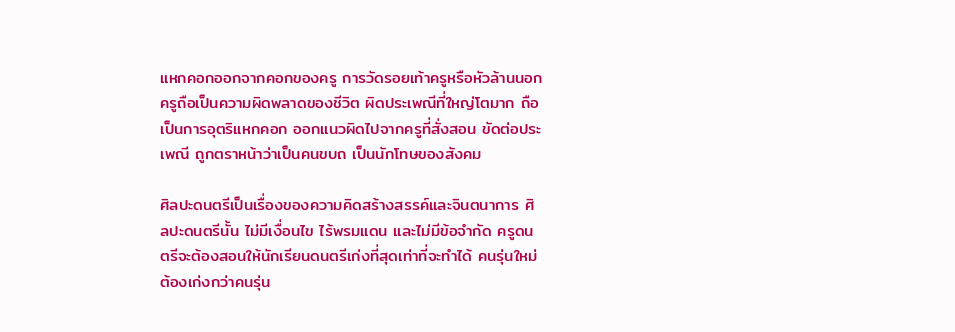แหกคอกออกจากคอกของครู การวัดรอยเท้าครูหรือหัวล้านนอกครูถือเป็นความผิดพลาดของชีวิต ผิดประเพณีที่ใหญ่โตมาก ถือเป็นการอุตริแหกคอก ออกแนวผิดไปจากครูที่สั่งสอน ขัดต่อประเพณี ถูกตราหน้าว่าเป็นคนขบถ เป็นนักโทษของสังคม

ศิลปะดนตรีเป็นเรื่องของความคิดสร้างสรรค์และจินตนาการ ศิลปะดนตรีนั้น ไม่มีเงื่อนไข ไร้พรมแดน และไม่มีข้อจำกัด ครูดนตรีจะต้องสอนให้นักเรียนดนตรีเก่งที่สุดเท่าที่จะทำได้ คนรุ่นใหม่ต้องเก่งกว่าคนรุ่น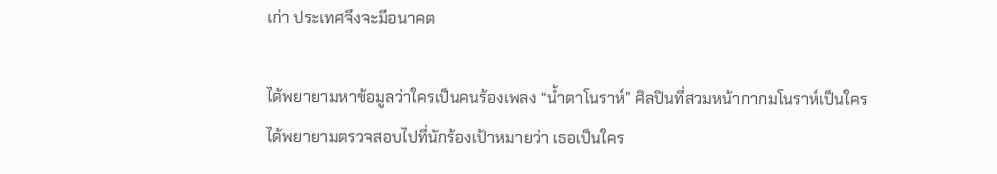เก่า ประเทศจึงจะมีอนาคต

ได้พยายามหาข้อมูลว่าใครเป็นคนร้องเพลง “น้ำตาโนราห์” ศิลปินที่สวมหน้ากากมโนราห์เป็นใคร ได้พยายามตรวจสอบไปที่นักร้องเป้าหมายว่า เธอเป็นใคร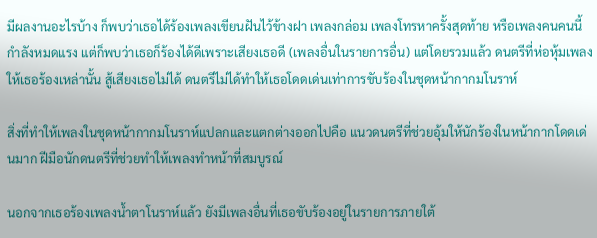มีผลงานอะไรบ้าง ก็พบว่าเธอได้ร้องเพลงเขียนฝันไว้ข้างฝา เพลงกล่อม เพลงโทรหาครั้งสุดท้าย หรือเพลงคนคนนี้กำลังหมดแรง แต่ก็พบว่าเธอก็ร้องได้ดีเพราะเสียงเธอดี (เพลงอื่นในรายการอื่น) แต่โดยรวมแล้ว ดนตรีที่ห่อหุ้มเพลงให้เธอร้องเหล่านั้น สู้เสียงเธอไม่ได้ ดนตรีไม่ได้ทำให้เธอโดดเด่นเท่าการขับร้องในชุดหน้ากากมโนราห์

สิ่งที่ทำให้เพลงในชุดหน้ากากมโนราห์แปลกและแตกต่างออกไปคือ แนวดนตรีที่ช่วยอุ้มให้นักร้องในหน้ากากโดดเด่นมาก ฝีมือนักดนตรีที่ช่วยทำให้เพลงทำหน้าที่สมบูรณ์

นอกจากเธอร้องเพลงน้ำตาโนราห์แล้ว ยังมีเพลงอื่นที่เธอขับร้องอยู่ในรายการภายใต้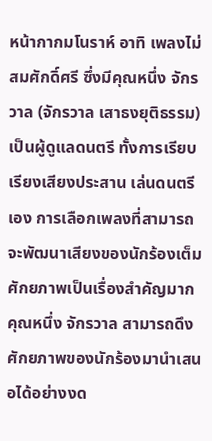หน้ากากมโนราห์ อาทิ เพลงไม่สมศักดิ์ศรี ซึ่งมีคุณหนึ่ง จักรวาล (จักรวาล เสาธงยุติธรรม) เป็นผู้ดูแลดนตรี ทั้งการเรียบเรียงเสียงประสาน เล่นดนตรีเอง การเลือกเพลงที่สามารถจะพัฒนาเสียงของนักร้องเต็มศักยภาพเป็นเรื่องสำคัญมาก คุณหนึ่ง จักรวาล สามารถดึงศักยภาพของนักร้องมานำเสนอได้อย่างงด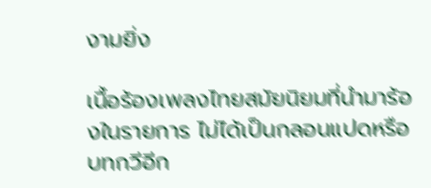งามยิ่ง

เนื้อร้องเพลงไทยสมัยนิยมที่นำมาร้องในรายการ ไม่ได้เป็นกลอนแปดหรือบทกวีอีก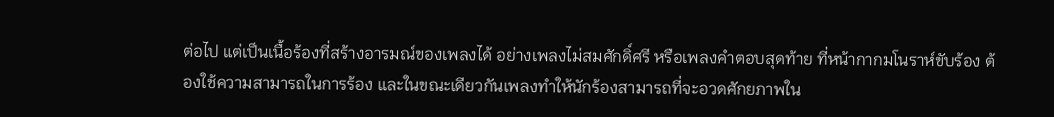ต่อไป แต่เป็นเนื้อร้องที่สร้างอารมณ์ของเพลงได้ อย่างเพลงไม่สมศักดิ์ศรี หรือเพลงคำตอบสุดท้าย ที่หน้ากากมโนราห์ขับร้อง ต้องใช้ความสามารถในการร้อง และในขณะเดียวกันเพลงทำให้นักร้องสามารถที่จะอวดศักยภาพใน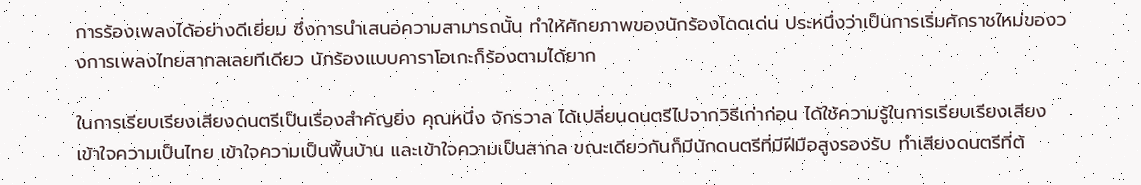การร้องเพลงได้อย่างดีเยี่ยม ซึ่งการนำเสนอความสามารถนั้น ทำให้ศักยภาพของนักร้องโดดเด่น ประหนึ่งว่าเป็นการเริ่มศักราชใหม่ของวงการเพลงไทยสากลเลยทีเดียว นักร้องแบบคาราโอเกะก็ร้องตามได้ยาก

ในการเรียบเรียงเสียงดนตรีเป็นเรื่องสำคัญยิ่ง คุณหนึ่ง จักรวาล ได้เปลี่ยนดนตรีไปจากวิธีเก่าก่อน ได้ใช้ความรู้ในการเรียบเรียงเสียง เข้าใจความเป็นไทย เข้าใจความเป็นพื้นบ้าน และเข้าใจความเป็นสากล ขณะเดียวกันก็มีนักดนตรีที่มีฝีมือสูงรองรับ ทำเสียงดนตรีที่ต้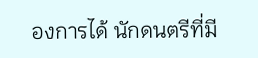องการได้ นักดนตรีที่มี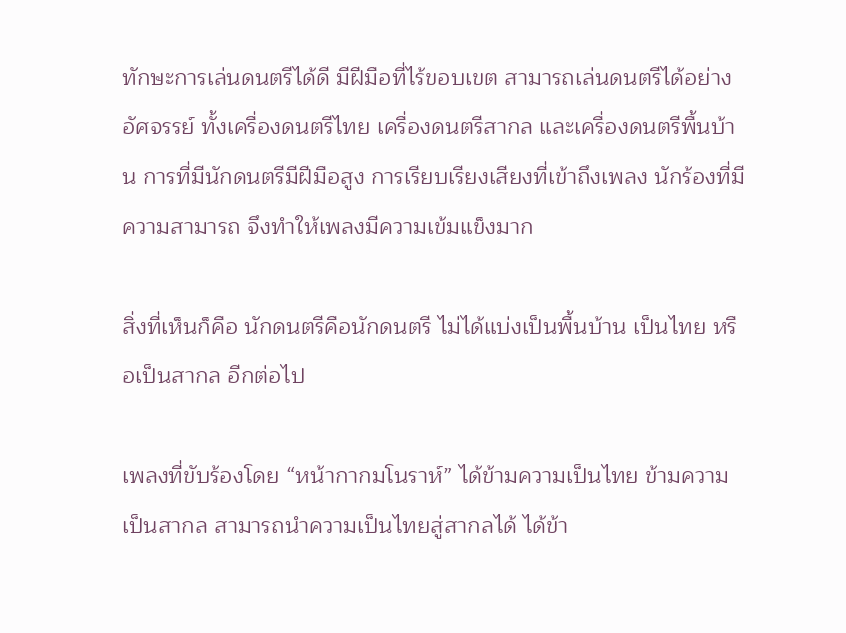ทักษะการเล่นดนตรีได้ดี มีฝีมือที่ไร้ขอบเขต สามารถเล่นดนตรีได้อย่างอัศจรรย์ ทั้งเครื่องดนตรีไทย เครื่องดนตรีสากล และเครื่องดนตรีพื้นบ้าน การที่มีนักดนตรีมีฝีมือสูง การเรียบเรียงเสียงที่เข้าถึงเพลง นักร้องที่มีความสามารถ จึงทำให้เพลงมีความเข้มแข็งมาก

สิ่งที่เห็นก็คือ นักดนตรีคือนักดนตรี ไม่ได้แบ่งเป็นพื้นบ้าน เป็นไทย หรือเป็นสากล อีกต่อไป

เพลงที่ขับร้องโดย “หน้ากากมโนราห์” ได้ข้ามความเป็นไทย ข้ามความเป็นสากล สามารถนำความเป็นไทยสู่สากลได้ ได้ข้า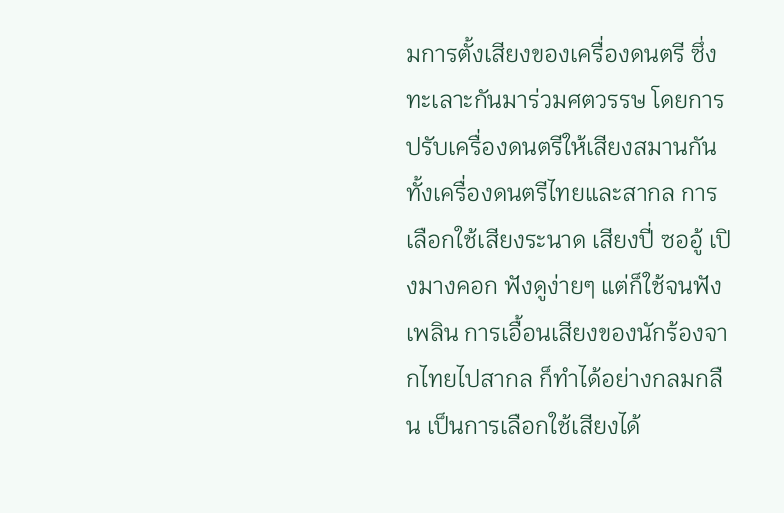มการตั้งเสียงของเครื่องดนตรี ซึ่งทะเลาะกันมาร่วมศตวรรษ โดยการปรับเครื่องดนตรีให้เสียงสมานกันทั้งเครื่องดนตรีไทยและสากล การเลือกใช้เสียงระนาด เสียงปี่ ซออู้ เปิงมางคอก ฟังดูง่ายๆ แต่ก็ใช้จนฟังเพลิน การเอื้อนเสียงของนักร้องจากไทยไปสากล ก็ทำได้อย่างกลมกลืน เป็นการเลือกใช้เสียงได้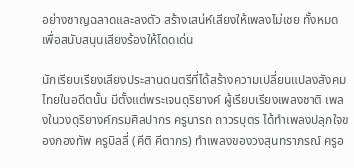อย่างชาญฉลาดและลงตัว สร้างเสน่ห์เสียงให้เพลงไม่เชย ทั้งหมดเพื่อสนับสนุนเสียงร้องให้โดดเด่น

นักเรียบเรียงเสียงประสานดนตรีที่ได้สร้างความเปลี่ยนแปลงสังคมไทยในอดีตนั้น มีตั้งแต่พระเจนดุริยางค์ ผู้เรียบเรียงเพลงชาติ เพลงในวงดุริยางค์กรมศิลปากร ครูนารถ ถาวรบุตร ได้ทำเพลงปลุกใจของกองทัพ ครูบิลลี่ (คีติ คีตากร) ทำเพลงของวงสุนทราภรณ์ ครูอ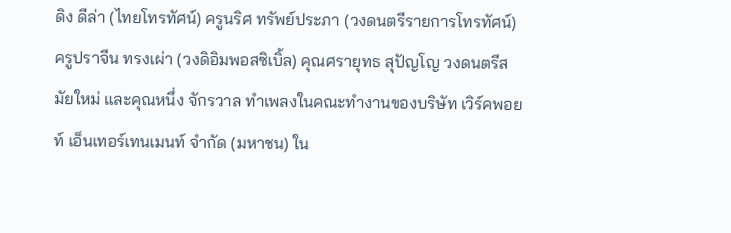ดิง ดีล่า (ไทยโทรทัศน์) ครูนริศ ทรัพย์ประภา (วงดนตรีรายการโทรทัศน์) ครูปราจีน ทรงเผ่า (วงดิอิมพอสซิเบิ้ล) คุณศรายุทธ สุปัญโญ วงดนตรีสมัยใหม่ และคุณหนึ่ง จักรวาล ทำเพลงในคณะทำงานของบริษัท เวิร์คพอยท์ เอ็นเทอร์เทนเมนท์ จำกัด (มหาชน) ใน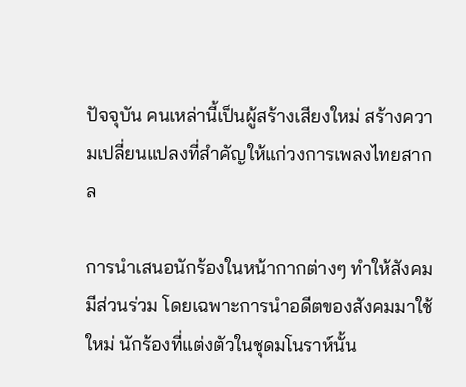ปัจจุบัน คนเหล่านี้เป็นผู้สร้างเสียงใหม่ สร้างความเปลี่ยนแปลงที่สำคัญให้แก่วงการเพลงไทยสากล

การนำเสนอนักร้องในหน้ากากต่างๆ ทำให้สังคมมีส่วนร่วม โดยเฉพาะการนำอดีตของสังคมมาใช้ใหม่ นักร้องที่แต่งตัวในชุดมโนราห์นั้น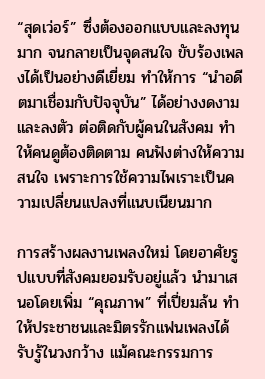“สุดเว่อร์” ซึ่งต้องออกแบบและลงทุนมาก จนกลายเป็นจุดสนใจ ขับร้องเพลงได้เป็นอย่างดีเยี่ยม ทำให้การ “นำอดีตมาเชื่อมกับปัจจุบัน” ได้อย่างงดงามและลงตัว ต่อติดกับผู้คนในสังคม ทำให้คนดูต้องติดตาม คนฟังต่างให้ความสนใจ เพราะการใช้ความไพเราะเป็นความเปลี่ยนแปลงที่แนบเนียนมาก

การสร้างผลงานเพลงใหม่ โดยอาศัยรูปแบบที่สังคมยอมรับอยู่แล้ว นำมาเสนอโดยเพิ่ม “คุณภาพ” ที่เปี่ยมล้น ทำให้ประชาชนและมิตรรักแฟนเพลงได้รับรู้ในวงกว้าง แม้คณะกรรมการ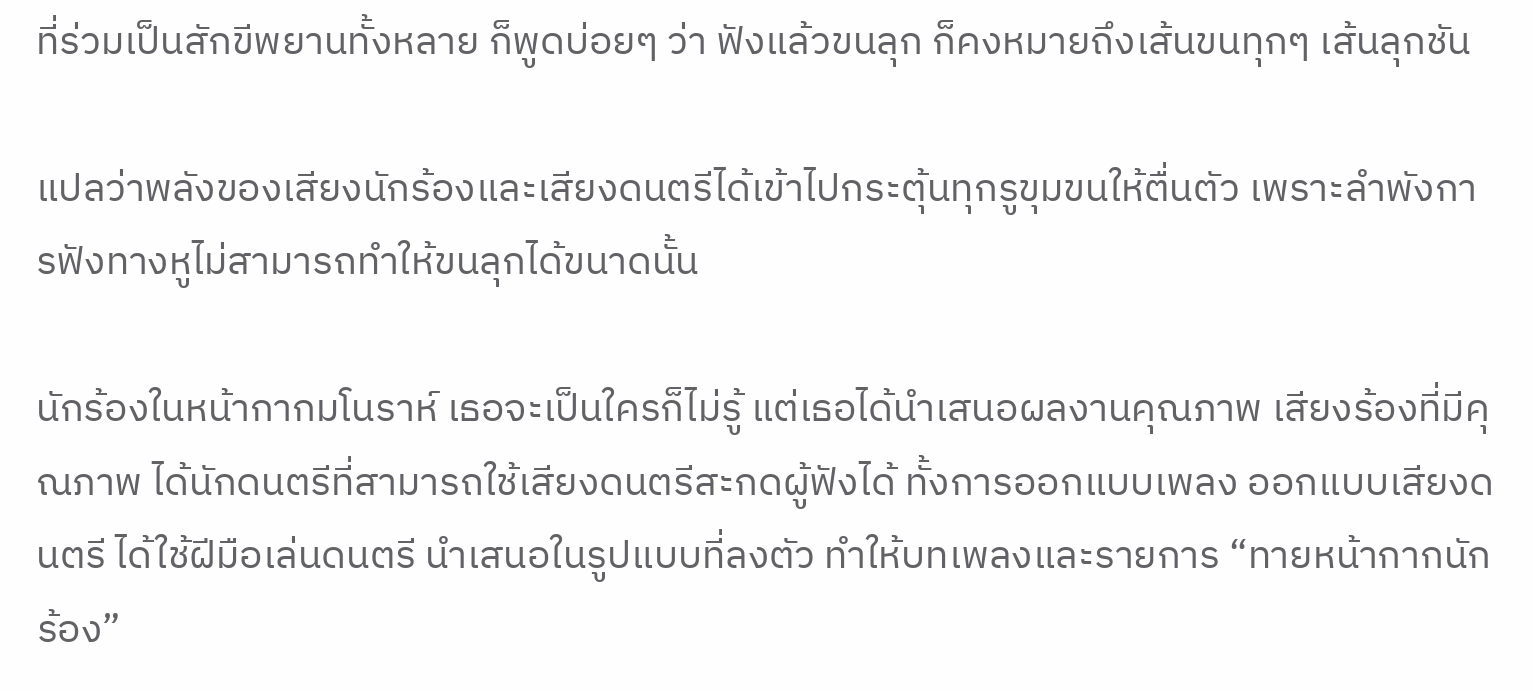ที่ร่วมเป็นสักขีพยานทั้งหลาย ก็พูดบ่อยๆ ว่า ฟังแล้วขนลุก ก็คงหมายถึงเส้นขนทุกๆ เส้นลุกชัน

แปลว่าพลังของเสียงนักร้องและเสียงดนตรีได้เข้าไปกระตุ้นทุกรูขุมขนให้ตื่นตัว เพราะลำพังการฟังทางหูไม่สามารถทำให้ขนลุกได้ขนาดนั้น

นักร้องในหน้ากากมโนราห์ เธอจะเป็นใครก็ไม่รู้ แต่เธอได้นำเสนอผลงานคุณภาพ เสียงร้องที่มีคุณภาพ ได้นักดนตรีที่สามารถใช้เสียงดนตรีสะกดผู้ฟังได้ ทั้งการออกแบบเพลง ออกแบบเสียงดนตรี ได้ใช้ฝีมือเล่นดนตรี นำเสนอในรูปแบบที่ลงตัว ทำให้บทเพลงและรายการ “ทายหน้ากากนักร้อง”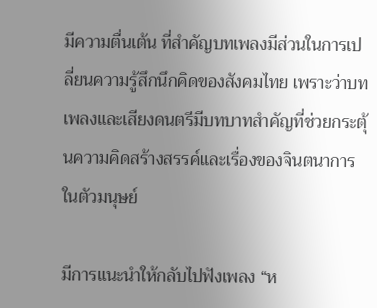มีความตื่นเต้น ที่สำคัญบทเพลงมีส่วนในการเปลี่ยนความรู้สึกนึกคิดของสังคมไทย เพราะว่าบทเพลงและเสียงดนตรีมีบทบาทสำคัญที่ช่วยกระตุ้นความคิดสร้างสรรค์และเรื่องของจินตนาการในตัวมนุษย์

มีการแนะนำให้กลับไปฟังเพลง “ห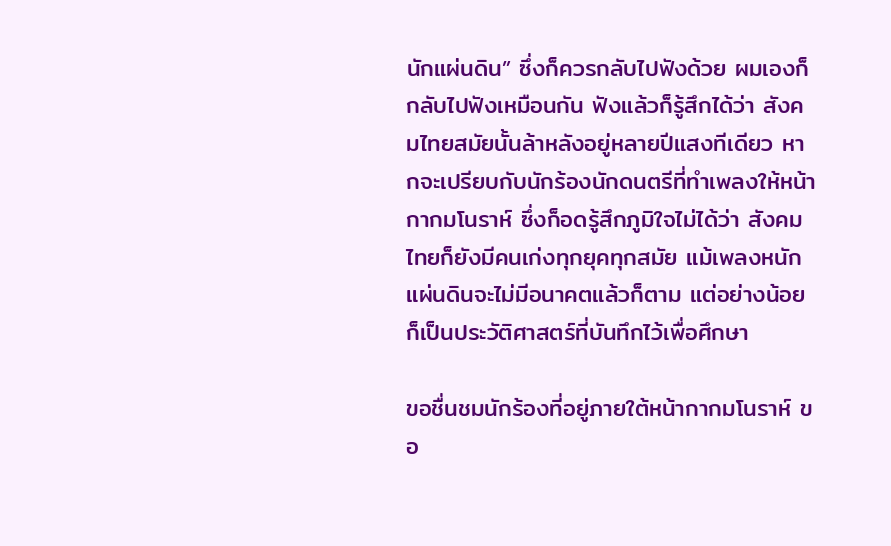นักแผ่นดิน” ซึ่งก็ควรกลับไปฟังด้วย ผมเองก็กลับไปฟังเหมือนกัน ฟังแล้วก็รู้สึกได้ว่า สังคมไทยสมัยนั้นล้าหลังอยู่หลายปีแสงทีเดียว หากจะเปรียบกับนักร้องนักดนตรีที่ทำเพลงให้หน้ากากมโนราห์ ซึ่งก็อดรู้สึกภูมิใจไม่ได้ว่า สังคมไทยก็ยังมีคนเก่งทุกยุคทุกสมัย แม้เพลงหนักแผ่นดินจะไม่มีอนาคตแล้วก็ตาม แต่อย่างน้อยก็เป็นประวัติศาสตร์ที่บันทึกไว้เพื่อศึกษา

ขอชื่นชมนักร้องที่อยู่ภายใต้หน้ากากมโนราห์ ขอ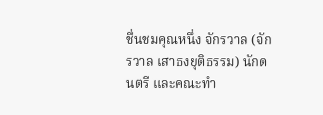ชื่นชมคุณหนึ่ง จักรวาล (จักรวาล เสาธงยุติธรรม) นักดนตรี และคณะทำ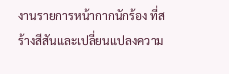งานรายการหน้ากากนักร้อง ที่สร้างสีสันและเปลี่ยนแปลงความ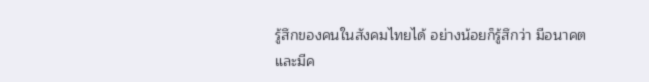รู้สึกของคนในสังคมไทยได้ อย่างน้อยก็รู้สึกว่า มีอนาคตและมีค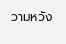วามหวัง